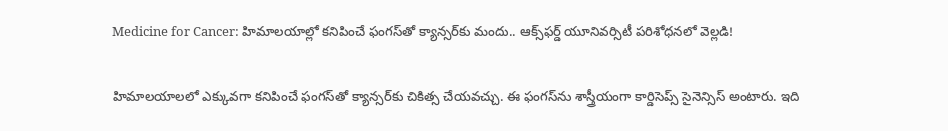Medicine for Cancer: హిమాలయాల్లో కనిపించే ఫంగస్‌తో క్యాన్సర్‌కు మందు.. ఆక్స్‌ఫర్డ్ యూనివర్సిటీ పరిశోధనలో వెల్లడి!

హిమాలయాలలో ఎక్కువగా కనిపించే ఫంగస్‌తో క్యాన్సర్‌కు చికిత్స చేయవచ్చు. ఈ ఫంగస్‌ను శాస్త్రీయంగా కార్డిసెప్స్ సైనెన్సిస్ అంటారు. ఇది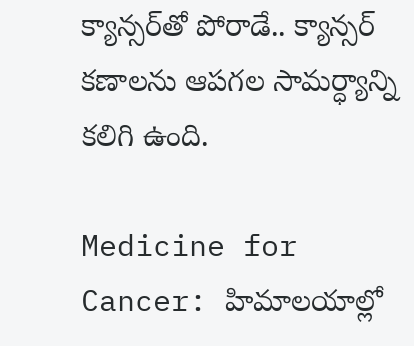క్యాన్సర్‌తో పోరాడే.. క్యాన్సర్ కణాలను ఆపగల సామర్ధ్యాన్ని కలిగి ఉంది.

Medicine for Cancer: హిమాలయాల్లో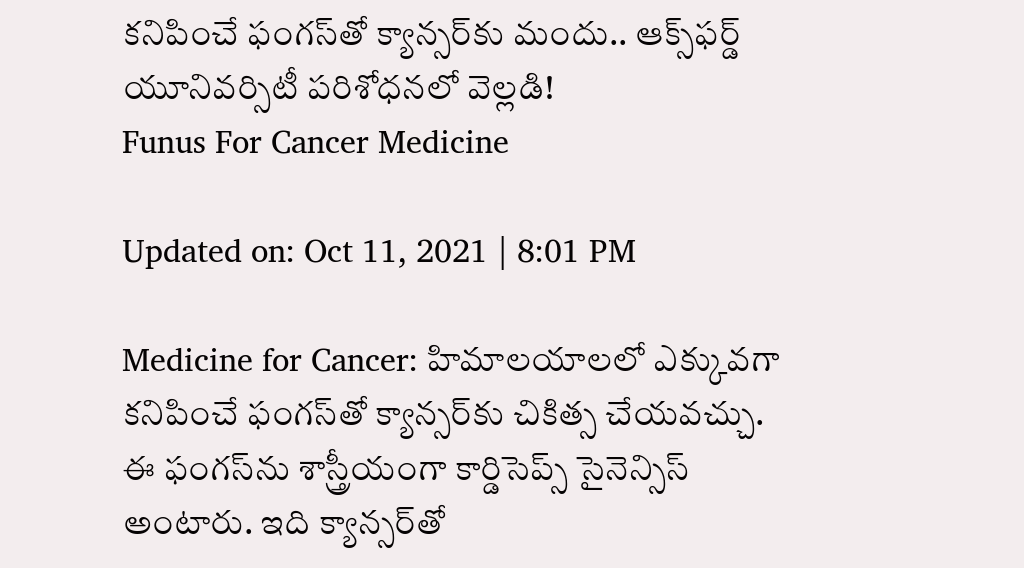కనిపించే ఫంగస్‌తో క్యాన్సర్‌కు మందు.. ఆక్స్‌ఫర్డ్ యూనివర్సిటీ పరిశోధనలో వెల్లడి!
Funus For Cancer Medicine

Updated on: Oct 11, 2021 | 8:01 PM

Medicine for Cancer: హిమాలయాలలో ఎక్కువగా కనిపించే ఫంగస్‌తో క్యాన్సర్‌కు చికిత్స చేయవచ్చు. ఈ ఫంగస్‌ను శాస్త్రీయంగా కార్డిసెప్స్ సైనెన్సిస్ అంటారు. ఇది క్యాన్సర్‌తో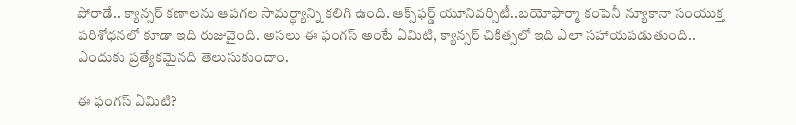పోరాడే.. క్యాన్సర్ కణాలను ఆపగల సామర్ధ్యాన్ని కలిగి ఉంది. ఆక్స్‌ఫర్డ్ యూనివర్సిటీ..బయోఫార్మా కంపెనీ న్యూకానా సంయుక్త పరిశోధనలో కూడా ఇది రుజువైంది. అసలు ఈ ఫంగస్ అంటే ఏమిటి, క్యాన్సర్ చికిత్సలో ఇది ఎలా సహాయపడుతుంది.. ఎందుకు ప్రత్యేకమైనది తెలుసుకుందాం.

ఈ ఫంగస్ ఏమిటి?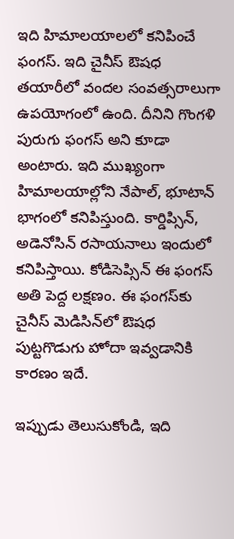ఇది హిమాలయాలలో కనిపించే ఫంగస్. ఇది చైనీస్ ఔషధ తయారీలో వందల సంవత్సరాలుగా ఉపయోగంలో ఉంది. దీనిని గొంగళి పురుగు ఫంగస్ అని కూడా అంటారు. ఇది ముఖ్యంగా హిమాలయాల్లోని నేపాల్, భూటాన్ భాగంలో కనిపిస్తుంది. కార్డిప్సిన్, అడెనోసిన్ రసాయనాలు ఇందులో కనిపిస్తాయి. కోడిసెప్సిన్ ఈ ఫంగస్ అతి పెద్ద లక్షణం. ఈ ఫంగస్‌కు చైనీస్ మెడిసిన్‌లో ఔషధ పుట్టగొడుగు హోదా ఇవ్వడానికి కారణం ఇదే.

ఇప్పుడు తెలుసుకోండి, ఇది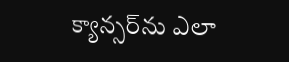క్యాన్సర్‌ను ఎలా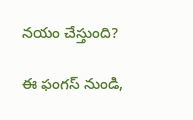నయం చేస్తుంది?

ఈ ఫంగస్ నుండి,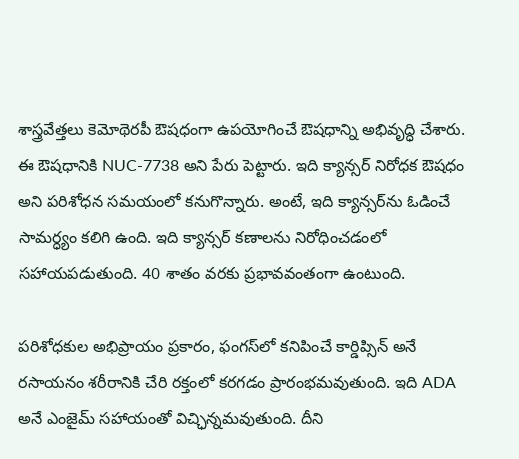శాస్త్రవేత్తలు కెమోథెరపీ ఔషధంగా ఉపయోగించే ఔషధాన్ని అభివృద్ధి చేశారు. ఈ ఔషధానికి NUC-7738 అని పేరు పెట్టారు. ఇది క్యాన్సర్ నిరోధక ఔషధం అని పరిశోధన సమయంలో కనుగొన్నారు. అంటే, ఇది క్యాన్సర్‌ను ఓడించే సామర్ధ్యం కలిగి ఉంది. ఇది క్యాన్సర్ కణాలను నిరోధించడంలో సహాయపడుతుంది. 40 శాతం వరకు ప్రభావవంతంగా ఉంటుంది.

పరిశోధకుల అభిప్రాయం ప్రకారం, ఫంగస్‌లో కనిపించే కార్డిప్సిన్ అనే రసాయనం శరీరానికి చేరి రక్తంలో కరగడం ప్రారంభమవుతుంది. ఇది ADA అనే ఎంజైమ్ సహాయంతో విచ్ఛిన్నమవుతుంది. దీని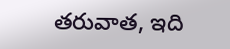తరువాత, ఇది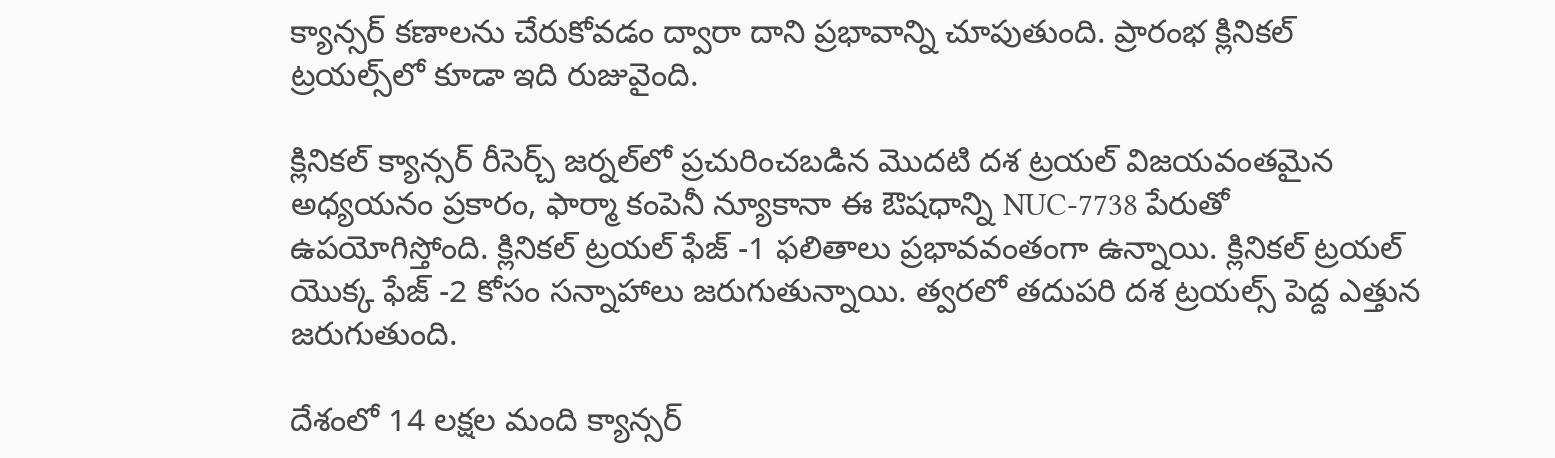క్యాన్సర్ కణాలను చేరుకోవడం ద్వారా దాని ప్రభావాన్ని చూపుతుంది. ప్రారంభ క్లినికల్ ట్రయల్స్‌లో కూడా ఇది రుజువైంది.

క్లినికల్ క్యాన్సర్ రీసెర్చ్ జర్నల్‌లో ప్రచురించబడిన మొదటి దశ ట్రయల్ విజయవంతమైన అధ్యయనం ప్రకారం, ఫార్మా కంపెనీ న్యూకానా ఈ ఔషధాన్ని NUC-7738 పేరుతో ఉపయోగిస్తోంది. క్లినికల్ ట్రయల్ ఫేజ్ -1 ఫలితాలు ప్రభావవంతంగా ఉన్నాయి. క్లినికల్ ట్రయల్ యొక్క ఫేజ్ -2 కోసం సన్నాహాలు జరుగుతున్నాయి. త్వరలో తదుపరి దశ ట్రయల్స్ పెద్ద ఎత్తున జరుగుతుంది.

దేశంలో 14 లక్షల మంది క్యాన్సర్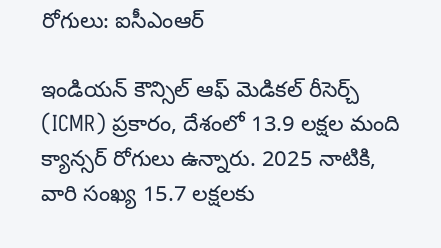రోగులు: ఐసీఎంఆర్

ఇండియన్ కౌన్సిల్ ఆఫ్ మెడికల్ రీసెర్చ్ (ICMR) ప్రకారం, దేశంలో 13.9 లక్షల మంది క్యాన్సర్ రోగులు ఉన్నారు. 2025 నాటికి, వారి సంఖ్య 15.7 లక్షలకు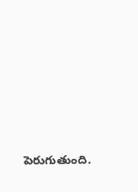పెరుగుతుంది.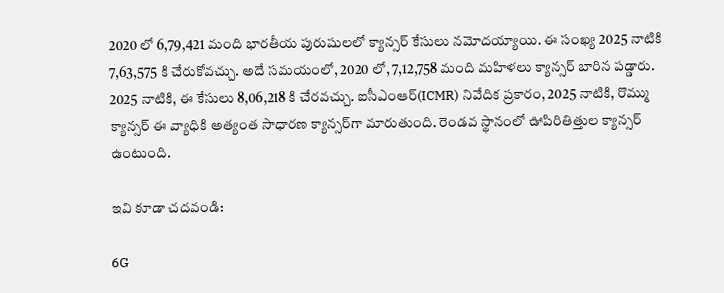2020 లో 6,79,421 మంది భారతీయ పురుషులలో క్యాన్సర్ కేసులు నమోదయ్యాయి. ఈ సంఖ్య 2025 నాటికి 7,63,575 కి చేరుకోవచ్చు. అదే సమయంలో, 2020 లో, 7,12,758 మంది మహిళలు క్యాన్సర్ బారిన పడ్డారు. 2025 నాటికి, ఈ కేసులు 8,06,218 కి చేరవచ్చు. ఐసీఎంఆర్(ICMR) నివేదిక ప్రకారం, 2025 నాటికి, రొమ్ము క్యాన్సర్ ఈ వ్యాధికి అత్యంత సాధారణ క్యాన్సర్‌గా మారుతుంది. రెండవ స్థానంలో ఊపిరితిత్తుల క్యాన్సర్ ఉంటుంది.

ఇవి కూడా చదవండి:

6G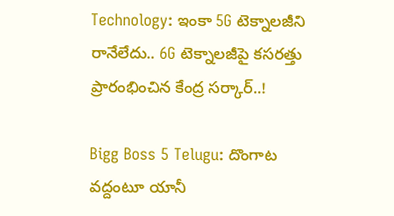Technology: ఇంకా 5G టెక్నాలజీని రానేలేదు.. 6G టెక్నాలజీపై కసరత్తు ప్రారంభించిన కేంద్ర సర్కార్‌..!

Bigg Boss 5 Telugu: దొంగాట వద్దంటూ యానీ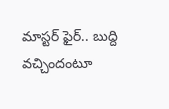మాస్టర్ ఫైర్.. బుద్ది వచ్చిందంటూ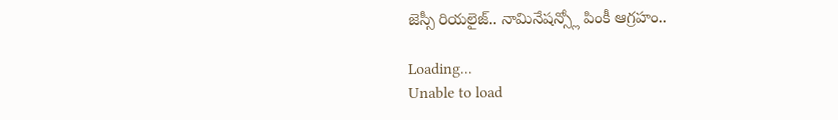జెస్సీ రియలైజ్.. నామినేషన్స్లో పింకీ ఆగ్రహం..

Loading...
Unable to load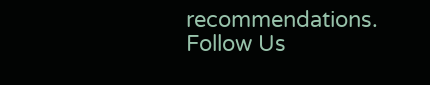recommendations.
Follow Us